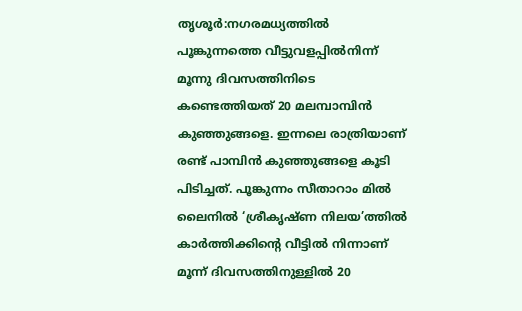തൃശൂർ:നഗരമധ്യത്തിൽ പൂങ്കുന്നത്തെ വീട്ടുവളപ്പിൽനിന്ന് മൂന്നു ദിവസത്തിനിടെ കണ്ടെത്തിയത് 20 മലമ്പാമ്പിൻ കുഞ്ഞുങ്ങളെ. ഇന്നലെ രാത്രിയാണ് രണ്ട് പാമ്പിൻ കുഞ്ഞുങ്ങളെ കൂടി പിടിച്ചത്. പൂങ്കുന്നം സീതാറാം മിൽ ലൈനിൽ ‘ശ്രീകൃഷ്ണ നിലയ’ത്തിൽ കാർത്തിക്കിന്റെ വീട്ടിൽ നിന്നാണ് മൂന്ന് ദിവസത്തിനുള്ളിൽ 20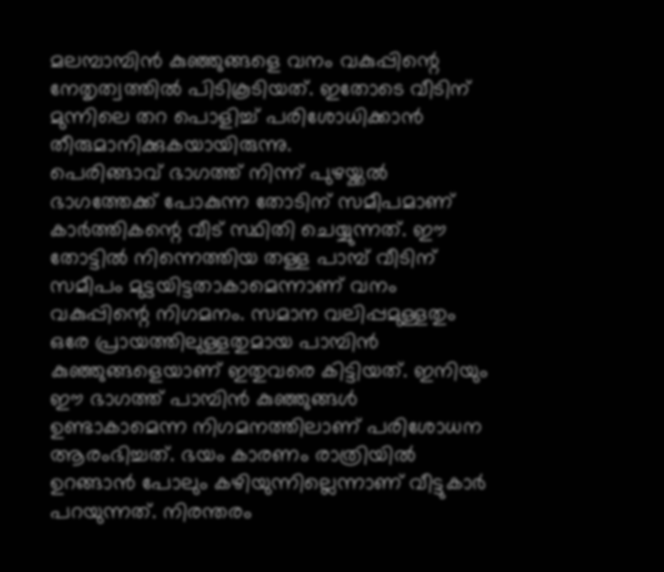മലമ്പാമ്പിൻ കുഞ്ഞുങ്ങളെ വനം വകുപ്പിന്റെ നേതൃത്വത്തിൽ പിടികൂടിയത്. ഇതോടെ വീടിന് മുന്നിലെ തറ പൊളിച്ച് പരിശോധിക്കാൻ തീരുമാനിക്കുകയായിരുന്നു.
പെരിങ്ങാവ് ഭാഗത്ത് നിന്ന് പുഴയ്ക്കൽ ഭാഗത്തേക്ക് പോകുന്ന തോടിന് സമീപമാണ് കാർത്തികന്റെ വീട് സ്ഥിതി ചെയ്യുന്നത്. ഈ തോട്ടിൽ നിന്നെത്തിയ തള്ള പാമ്പ് വീടിന് സമീപം മുട്ടയിട്ടതാകാമെന്നാണ് വനം വകുപ്പിന്റെ നിഗമനം. സമാന വലിപ്പമുള്ളതും ഒരേ പ്രായത്തിലുള്ളതുമായ പാമ്പിൻ കുഞ്ഞുങ്ങളെയാണ് ഇതുവരെ കിട്ടിയത്. ഇനിയും ഈ ഭാഗത്ത് പാമ്പിൻ കുഞ്ഞുങ്ങൾ ഉണ്ടാകാമെന്ന നിഗമനത്തിലാണ് പരിശോധന ആരംഭിച്ചത്. ഭയം കാരണം രാത്രിയിൽ ഉറങ്ങാൻ പോലും കഴിയുന്നില്ലെന്നാണ് വീട്ടുകാർ പറയുന്നത്. നിരന്തരം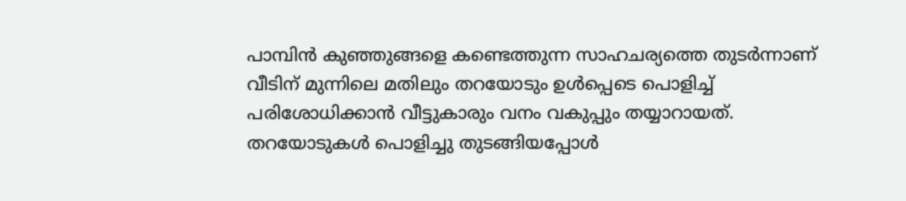പാമ്പിൻ കുഞ്ഞുങ്ങളെ കണ്ടെത്തുന്ന സാഹചര്യത്തെ തുടർന്നാണ് വീടിന് മുന്നിലെ മതിലും തറയോടും ഉൾപ്പെടെ പൊളിച്ച് പരിശോധിക്കാൻ വീട്ടുകാരും വനം വകുപ്പും തയ്യാറായത്.
തറയോടുകൾ പൊളിച്ചു തുടങ്ങിയപ്പോൾ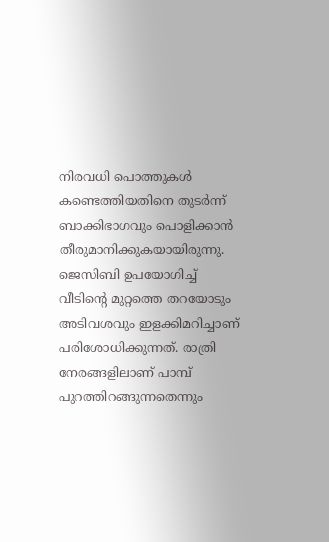നിരവധി പൊത്തുകൾ കണ്ടെത്തിയതിനെ തുടർന്ന് ബാക്കിഭാഗവും പൊളിക്കാൻ തീരുമാനിക്കുകയായിരുന്നു. ജെസിബി ഉപയോഗിച്ച് വീടിന്റെ മുറ്റത്തെ തറയോടും അടിവശവും ഇളക്കിമറിച്ചാണ് പരിശോധിക്കുന്നത്. രാത്രി നേരങ്ങളിലാണ് പാമ്പ് പുറത്തിറങ്ങുന്നതെന്നും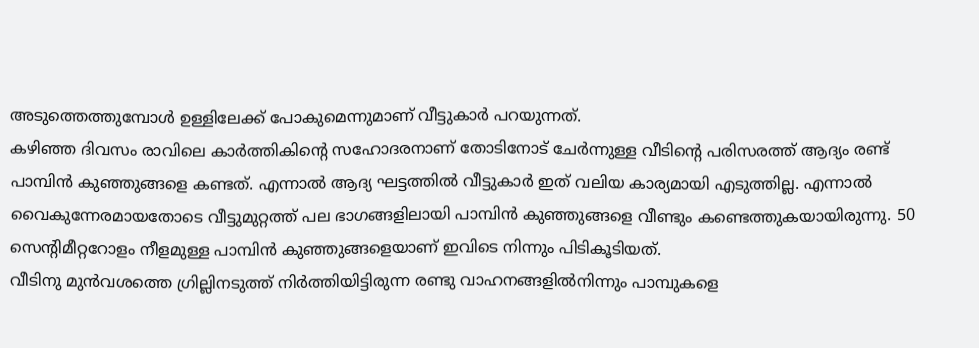അടുത്തെത്തുമ്പോൾ ഉള്ളിലേക്ക് പോകുമെന്നുമാണ് വീട്ടുകാർ പറയുന്നത്.
കഴിഞ്ഞ ദിവസം രാവിലെ കാർത്തികിന്റെ സഹോദരനാണ് തോടിനോട് ചേർന്നുള്ള വീടിന്റെ പരിസരത്ത് ആദ്യം രണ്ട് പാമ്പിൻ കുഞ്ഞുങ്ങളെ കണ്ടത്. എന്നാൽ ആദ്യ ഘട്ടത്തിൽ വീട്ടുകാർ ഇത് വലിയ കാര്യമായി എടുത്തില്ല. എന്നാൽ വൈകുന്നേരമായതോടെ വീട്ടുമുറ്റത്ത് പല ഭാഗങ്ങളിലായി പാമ്പിൻ കുഞ്ഞുങ്ങളെ വീണ്ടും കണ്ടെത്തുകയായിരുന്നു. 50 സെന്റിമീറ്ററോളം നീളമുള്ള പാമ്പിൻ കുഞ്ഞുങ്ങളെയാണ് ഇവിടെ നിന്നും പിടികൂടിയത്.
വീടിനു മുൻവശത്തെ ഗ്രില്ലിനടുത്ത് നിർത്തിയിട്ടിരുന്ന രണ്ടു വാഹനങ്ങളിൽനിന്നും പാമ്പുകളെ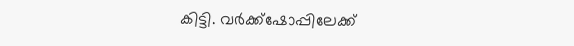കിട്ടി. വർക്ക്ഷോപ്പിലേക്ക്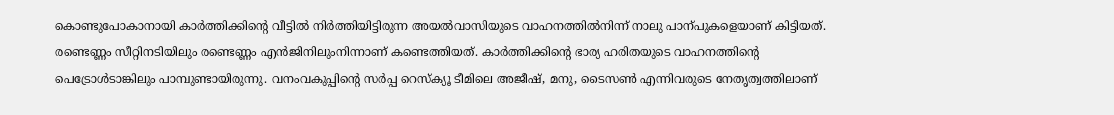കൊണ്ടുപോകാനായി കാർത്തിക്കിന്റെ വീട്ടിൽ നിർത്തിയിട്ടിരുന്ന അയൽവാസിയുടെ വാഹനത്തിൽനിന്ന് നാലു പാന്പുകളെയാണ് കിട്ടിയത്. രണ്ടെണ്ണം സീറ്റിനടിയിലും രണ്ടെണ്ണം എൻജിനിലുംനിന്നാണ് കണ്ടെത്തിയത്. കാർത്തിക്കിന്റെ ഭാര്യ ഹരിതയുടെ വാഹനത്തിന്റെ പെട്രോൾടാങ്കിലും പാമ്പുണ്ടായിരുന്നു. വനംവകുപ്പിന്റെ സർപ്പ റെസ്ക്യൂ ടീമിലെ അജീഷ്, മനു, ടൈസൺ എന്നിവരുടെ നേതൃത്വത്തിലാണ്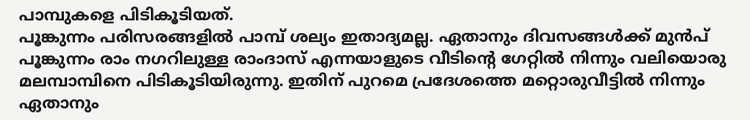പാമ്പുകളെ പിടികൂടിയത്.
പൂങ്കുന്നം പരിസരങ്ങളിൽ പാമ്പ് ശല്യം ഇതാദ്യമല്ല. ഏതാനും ദിവസങ്ങൾക്ക് മുൻപ് പൂങ്കുന്നം രാം നഗറിലുള്ള രാംദാസ് എന്നയാളുടെ വീടിന്റെ ഗേറ്റിൽ നിന്നും വലിയൊരു മലമ്പാമ്പിനെ പിടികൂടിയിരുന്നു. ഇതിന് പുറമെ പ്രദേശത്തെ മറ്റൊരുവീട്ടിൽ നിന്നും ഏതാനും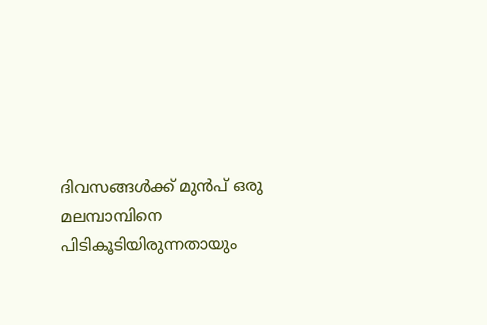ദിവസങ്ങൾക്ക് മുൻപ് ഒരു മലമ്പാമ്പിനെ പിടികൂടിയിരുന്നതായും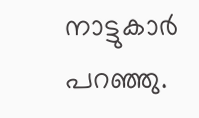നാട്ടുകാർ പറഞ്ഞു.